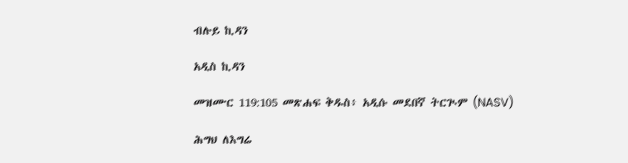ብሉይ ኪዳን

አዲስ ኪዳን

መዝሙር 119:105 መጽሐፍ ቅዱስ፥ አዲሱ መደበኛ ትርጒም (NASV)

ሕግህ ለእግሬ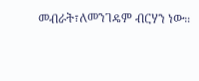መብራት፣ለመንገዴም ብርሃን ነው።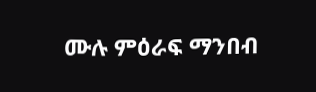ሙሉ ምዕራፍ ማንበብ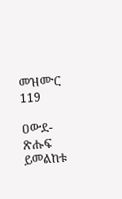መዝሙር 119

ዐውደ-ጽሑፍ ይመልከቱ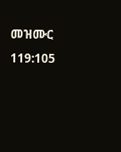መዝሙር 119:105